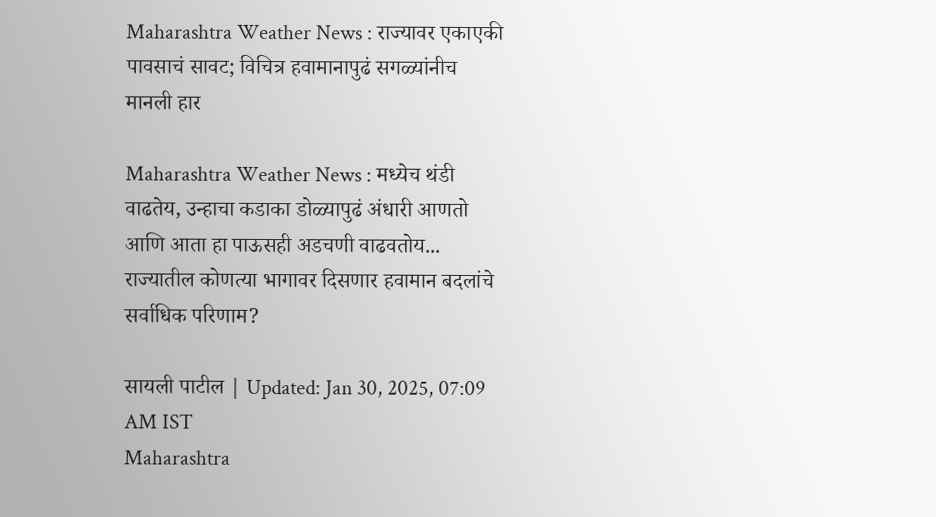Maharashtra Weather News : राज्यावर एकाएकी पावसाचं सावट; विचित्र हवामानापुढं सगळ्यांनीच मानली हार

Maharashtra Weather News : मध्येच थंडी वाढतेय, उन्हाचा कडाका डोळ्यापुढं अंधारी आणतो आणि आता हा पाऊसही अडचणी वाढवतोय... राज्यातील कोणत्या भागावर दिसणार हवामान बदलांचे सर्वाधिक परिणाम?

सायली पाटील | Updated: Jan 30, 2025, 07:09 AM IST
Maharashtra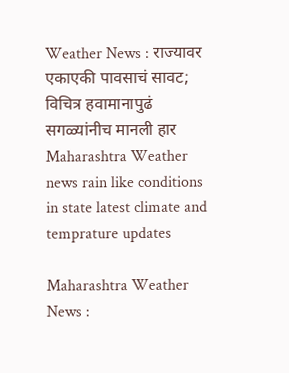Weather News : राज्यावर एकाएकी पावसाचं सावट; विचित्र हवामानापुढं सगळ्यांनीच मानली हार
Maharashtra Weather news rain like conditions in state latest climate and temprature updates

Maharashtra Weather News :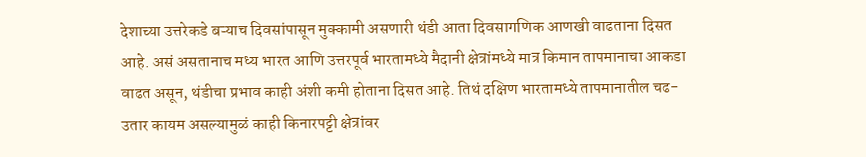देशाच्या उत्तरेकडे बऱ्याच दिवसांपासून मुक्कामी असणारी थंडी आता दिवसागणिक आणखी वाढताना दिसत आहे. असं असतानाच मध्य भारत आणि उत्तरपूर्व भारतामध्ये मैदानी क्षेत्रांमध्ये मात्र किमान तापमानाचा आकडा वाढत असून, थंडीचा प्रभाव काही अंशी कमी होताना दिसत आहे. तिथं दक्षिण भारतामध्ये तापमानातील चढ- उतार कायम असल्यामुळं काही किनारपट्टी क्षेत्रांवर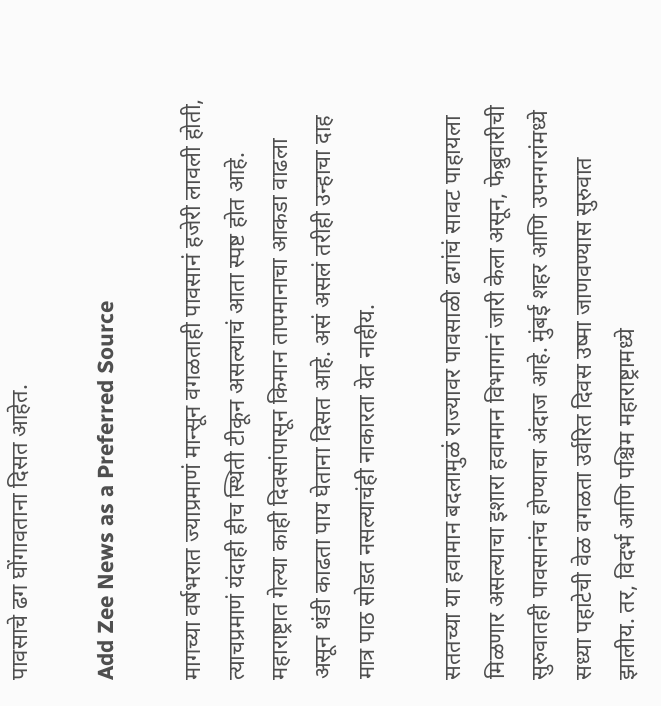पावसाचे ढग घोंगावताना दिसत आहेत.

Add Zee News as a Preferred Source

मागच्या वर्षभरात ज्याप्रमाणं मान्सून वगळताही पावसानं हजेरी लावली होती, त्याचप्रमाणं यंदाही हीच स्थिती टीकून असल्याचं आता स्पष्ट होत आहे. महाराष्ट्रात गेल्या काही दिवसांपासून किमान तापमानाचा आकडा वाढला असून थंडी काढता पाय घेताना दिसत आहे. असं असलं तरीही उन्हाचा दाह मात्र पाठ सोडत नसल्याचंही नाकारता येत नाहीय.

सततच्या या हवामान बदलामुळं राज्यावर पावसाळी ढगांचं सावट पाहायला मिळणार असल्याचा इशारा हवामान विभागानं जारी केला असून, फेब्रुवारीची सुरुवातही पावसानंच होण्याचा अंदाज आहे. मुंबई शहर आणि उपनगरांमध्ये सध्या पहाटेची वेळ वगळता उर्वरित दिवस उष्मा जाणवण्यास सुरुवात झालीय. तर, विदर्भ आणि पश्चिम महाराष्ट्रामध्ये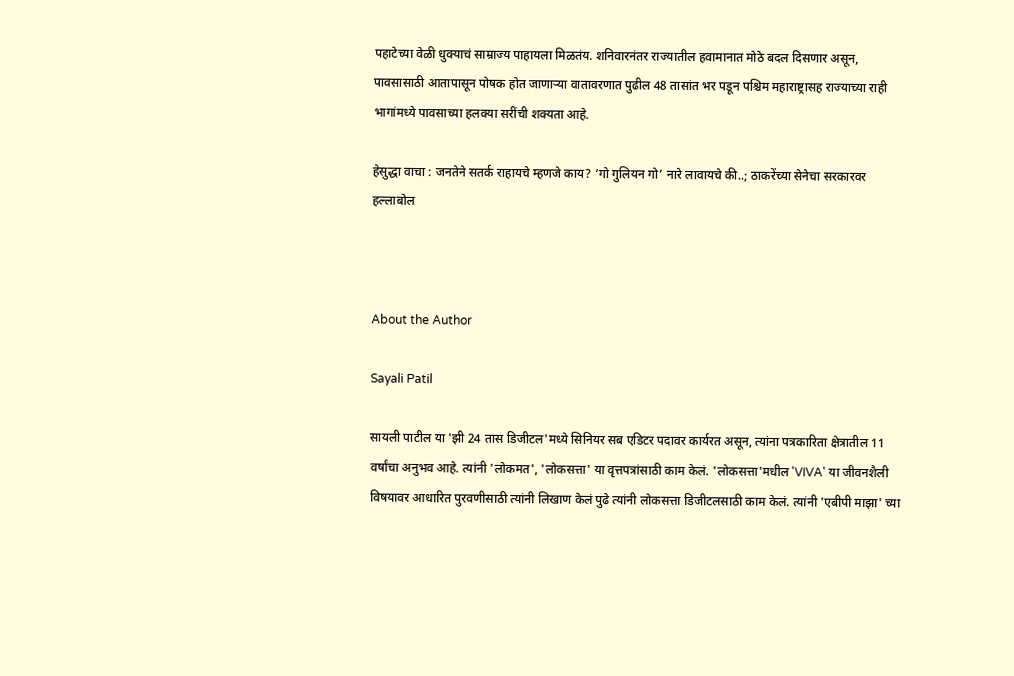पहाटेच्या वेळी धुक्याचं साम्राज्य पाहायला मिळतंय. शनिवारनंतर राज्यातील हवामानात मोठे बदल दिसणार असून, पावसासाठी आतापासून पोषक होत जाणाऱ्या वातावरणात पुढील 48 तासांत भर पडून पश्चिम महाराष्ट्रासह राज्याच्या राही भागांमध्ये पावसाच्या हलक्या सरींची शक्यता आहे.

हेसुद्धा वाचा : जनतेने सतर्क राहायचे म्हणजे काय? ‘गो गुलियन गो’ नारे लावायचे की..; ठाकरेंच्या सेनेचा सरकारवर हल्लाबोल



About the Author

Sayali Patil

सायली पाटील या 'झी 24 तास डिजीटल'मध्ये सिनियर सब एडिटर पदावर कार्यरत असून, त्यांना पत्रकारिता क्षेत्रातील 11 वर्षांचा अनुभव आहे. त्यांनी 'लोकमत', 'लोकसत्ता' या वृत्तपत्रांसाठी काम केलं. 'लोकसत्ता'मधील 'VIVA' या जीवनशैली विषयावर आधारित पुरवणीसाठी त्यांनी लिखाण केलं पुढे त्यांनी लोकसत्ता डिजीटलसाठी काम केलं. त्यांनी 'एबीपी माझा' च्या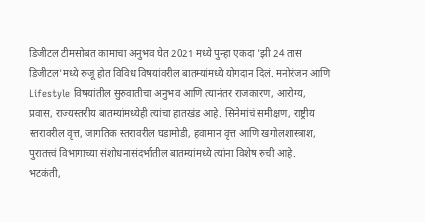डिजीटल टीमसोबत कामाचा अनुभव घेत 2021 मध्ये पुन्हा एकदा 'झी 24 तास डिजीटल'मध्ये रुजू होत विविध विषयांवरील बातम्यांमध्ये योगदान दिलं. मनोरंजन आणि Lifestyle विषयांतील सुरुवातीचा अनुभव आणि त्यानंतर राजकारण, आरोग्य, प्रवास, राज्यस्तरीय बातम्यांमध्येही त्यांचा हातखंड आहे. सिनेमांचं समीक्षण, राष्ट्रीय स्तरावरील वृत्त, जागतिक स्तरावरील घडामोडी, हवामान वृत्त आणि खगोलशास्त्राश, पुरातत्त्वं विभागाच्या संशोधनासंदर्भातील बातम्यांमध्ये त्यांना विशेष रुची आहे. भटकंती,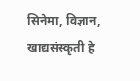सिनेमा, विज्ञान, खाद्यसंस्कृती हे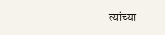त्यांच्या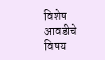विशेष आवडीचे विषय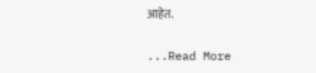आहेत.

...Read More